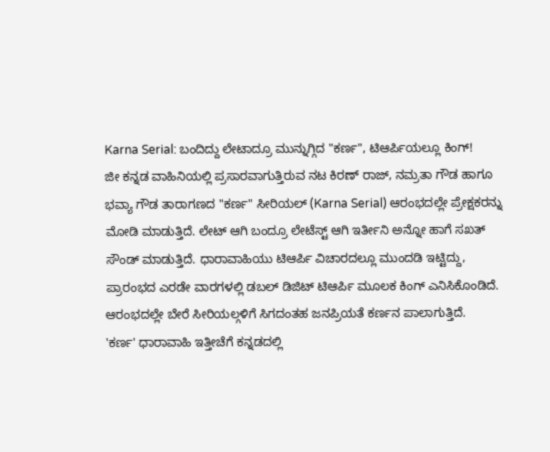Karna Serial: ಬಂದಿದ್ದು ಲೇಟಾದ್ರೂ ಮುನ್ನುಗ್ಗಿದ "ಕರ್ಣ", ಟಿಆರ್ಪಿಯಲ್ಲೂ ಕಿಂಗ್!
ಜೀ ಕನ್ನಡ ವಾಹಿನಿಯಲ್ಲಿ ಪ್ರಸಾರವಾಗುತ್ತಿರುವ ನಟ ಕಿರಣ್ ರಾಜ್, ನಮ್ರತಾ ಗೌಡ ಹಾಗೂ ಭವ್ಯಾ ಗೌಡ ತಾರಾಗಣದ "ಕರ್ಣ" ಸೀರಿಯಲ್ (Karna Serial) ಆರಂಭದಲ್ಲೇ ಪ್ರೇಕ್ಷಕರನ್ನು ಮೋಡಿ ಮಾಡುತ್ತಿದೆ. ಲೇಟ್ ಆಗಿ ಬಂದ್ರೂ ಲೇಟೆಸ್ಟ್ ಆಗಿ ಇರ್ತೀನಿ ಅನ್ನೋ ಹಾಗೆ ಸಖತ್ ಸೌಂಡ್ ಮಾಡುತ್ತಿದೆ. ಧಾರಾವಾಹಿಯು ಟಿಆರ್ಪಿ ವಿಚಾರದಲ್ಲೂ ಮುಂದಡಿ ಇಟ್ಟಿದ್ದು, ಪ್ರಾರಂಭದ ಎರಡೇ ವಾರಗಳಲ್ಲಿ ಡಬಲ್ ಡಿಜಿಟ್ ಟಿಆರ್ಪಿ ಮೂಲಕ ಕಿಂಗ್ ಎನಿಸಿಕೊಂಡಿದೆ. ಆರಂಭದಲ್ಲೇ ಬೇರೆ ಸೀರಿಯಲ್ಗಳಿಗೆ ಸಿಗದಂತಹ ಜನಪ್ರಿಯತೆ ಕರ್ಣನ ಪಾಲಾಗುತ್ತಿದೆ.
'ಕರ್ಣ' ಧಾರಾವಾಹಿ ಇತ್ತೀಚೆಗೆ ಕನ್ನಡದಲ್ಲಿ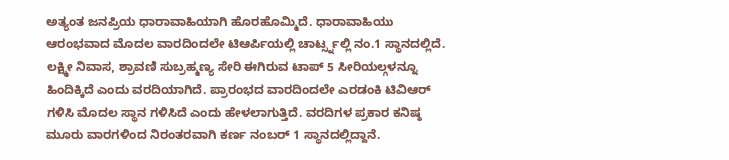ಅತ್ಯಂತ ಜನಪ್ರಿಯ ಧಾರಾವಾಹಿಯಾಗಿ ಹೊರಹೊಮ್ಮಿದೆ. ಧಾರಾವಾಹಿಯು ಆರಂಭವಾದ ಮೊದಲ ವಾರದಿಂದಲೇ ಟಿಆರ್ಪಿಯಲ್ಲಿ ಚಾರ್ಟ್ಸ್ನಲ್ಲಿ ನಂ.1 ಸ್ಥಾನದಲ್ಲಿದೆ. ಲಕ್ಷ್ಮೀ ನಿವಾಸ, ಶ್ರಾವಣಿ ಸುಬ್ರಹ್ಮಣ್ಯ ಸೇರಿ ಈಗಿರುವ ಟಾಪ್ 5 ಸೀರಿಯಲ್ಗಳನ್ನೂ ಹಿಂದಿಕ್ಕಿದೆ ಎಂದು ವರದಿಯಾಗಿದೆ. ಪ್ರಾರಂಭದ ವಾರದಿಂದಲೇ ಎರಡಂಕಿ ಟಿವಿಆರ್ ಗಳಿಸಿ ಮೊದಲ ಸ್ಥಾನ ಗಳಿಸಿದೆ ಎಂದು ಹೇಳಲಾಗುತ್ತಿದೆ. ವರದಿಗಳ ಪ್ರಕಾರ ಕನಿಷ್ಠ ಮೂರು ವಾರಗಳಿಂದ ನಿರಂತರವಾಗಿ ಕರ್ಣ ನಂಬರ್ 1 ಸ್ಥಾನದಲ್ಲಿದ್ದಾನೆ.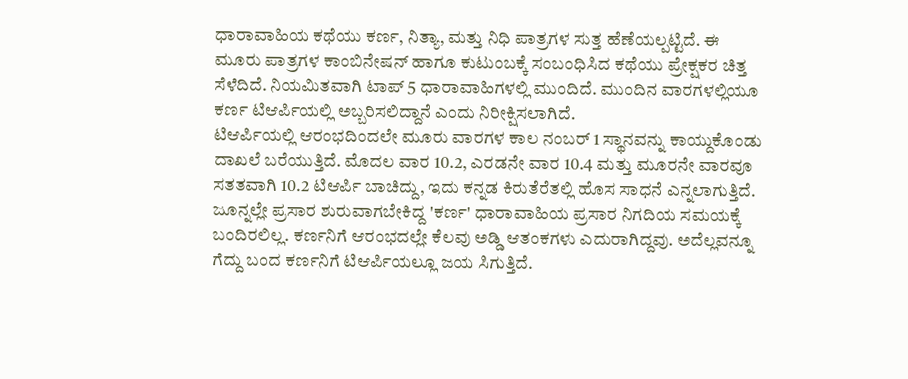ಧಾರಾವಾಹಿಯ ಕಥೆಯು ಕರ್ಣ, ನಿತ್ಯಾ, ಮತ್ತು ನಿಧಿ ಪಾತ್ರಗಳ ಸುತ್ತ ಹೆಣೆಯಲ್ಪಟ್ಟಿದೆ. ಈ ಮೂರು ಪಾತ್ರಗಳ ಕಾಂಬಿನೇಷನ್ ಹಾಗೂ ಕುಟುಂಬಕ್ಕೆ ಸಂಬಂಧಿಸಿದ ಕಥೆಯು ಪ್ರೇಕ್ಷಕರ ಚಿತ್ತ ಸೆಳೆದಿದೆ. ನಿಯಮಿತವಾಗಿ ಟಾಪ್ 5 ಧಾರಾವಾಹಿಗಳಲ್ಲಿ ಮುಂದಿದೆ. ಮುಂದಿನ ವಾರಗಳಲ್ಲಿಯೂ ಕರ್ಣ ಟಿಆರ್ಪಿಯಲ್ಲಿ ಅಬ್ಬರಿಸಲಿದ್ದಾನೆ ಎಂದು ನಿರೀಕ್ಷಿಸಲಾಗಿದೆ.
ಟಿಆರ್ಪಿಯಲ್ಲಿ ಆರಂಭದಿಂದಲೇ ಮೂರು ವಾರಗಳ ಕಾಲ ನಂಬರ್ 1 ಸ್ಥಾನವನ್ನು ಕಾಯ್ದುಕೊಂಡು ದಾಖಲೆ ಬರೆಯುತ್ತಿದೆ. ಮೊದಲ ವಾರ 10.2, ಎರಡನೇ ವಾರ 10.4 ಮತ್ತು ಮೂರನೇ ವಾರವೂ ಸತತವಾಗಿ 10.2 ಟಿಆರ್ಪಿ ಬಾಚಿದ್ದು, ಇದು ಕನ್ನಡ ಕಿರುತೆರೆತಲ್ಲಿ ಹೊಸ ಸಾಧನೆ ಎನ್ನಲಾಗುತ್ತಿದೆ. ಜೂನ್ನಲ್ಲೇ ಪ್ರಸಾರ ಶುರುವಾಗಬೇಕಿದ್ದ 'ಕರ್ಣ' ಧಾರಾವಾಹಿಯ ಪ್ರಸಾರ ನಿಗದಿಯ ಸಮಯಕ್ಕೆ ಬಂದಿರಲಿಲ್ಲ. ಕರ್ಣನಿಗೆ ಆರಂಭದಲ್ಲೇ ಕೆಲವು ಅಡ್ಡಿ ಆತಂಕಗಳು ಎದುರಾಗಿದ್ದವು. ಅದೆಲ್ಲವನ್ನೂ ಗೆದ್ದು ಬಂದ ಕರ್ಣನಿಗೆ ಟಿಆರ್ಪಿಯಲ್ಲೂ ಜಯ ಸಿಗುತ್ತಿದೆ.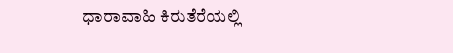ಧಾರಾವಾಹಿ ಕಿರುತೆರೆಯಲ್ಲಿ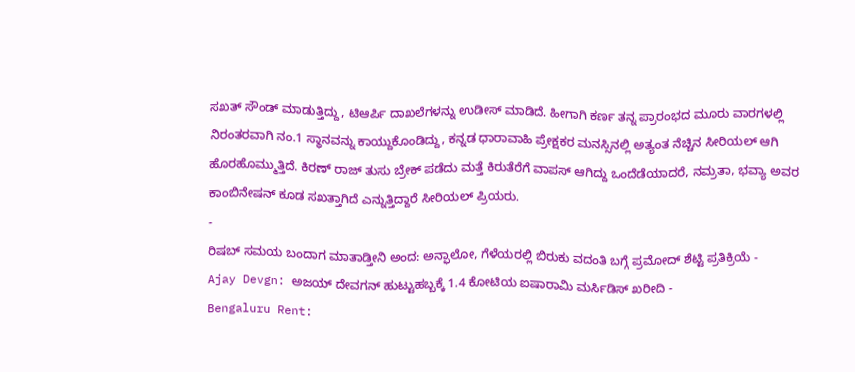ಸಖತ್ ಸೌಂಡ್ ಮಾಡುತ್ತಿದ್ದು, ಟಿಆರ್ಪಿ ದಾಖಲೆಗಳನ್ನು ಉಡೀಸ್ ಮಾಡಿದೆ. ಹೀಗಾಗಿ ಕರ್ಣ ತನ್ನ ಪ್ರಾರಂಭದ ಮೂರು ವಾರಗಳಲ್ಲಿ ನಿರಂತರವಾಗಿ ನಂ.1 ಸ್ಥಾನವನ್ನು ಕಾಯ್ದುಕೊಂಡಿದ್ದು, ಕನ್ನಡ ಧಾರಾವಾಹಿ ಪ್ರೇಕ್ಷಕರ ಮನಸ್ಸಿನಲ್ಲಿ ಅತ್ಯಂತ ನೆಚ್ಚಿನ ಸೀರಿಯಲ್ ಆಗಿ ಹೊರಹೊಮ್ಮುತ್ತಿದೆ. ಕಿರಣ್ ರಾಜ್ ತುಸು ಬ್ರೇಕ್ ಪಡೆದು ಮತ್ತೆ ಕಿರುತೆರೆಗೆ ವಾಪಸ್ ಆಗಿದ್ದು ಒಂದೆಡೆಯಾದರೆ, ನಮ್ರತಾ, ಭವ್ಯಾ ಅವರ ಕಾಂಬಿನೇಷನ್ ಕೂಡ ಸಖತ್ತಾಗಿದೆ ಎನ್ನುತ್ತಿದ್ದಾರೆ ಸೀರಿಯಲ್ ಪ್ರಿಯರು.
-
ರಿಷಬ್ ಸಮಯ ಬಂದಾಗ ಮಾತಾಡ್ತೀನಿ ಅಂದ: ಅನ್ಫಾಲೋ, ಗೆಳೆಯರಲ್ಲಿ ಬಿರುಕು ವದಂತಿ ಬಗ್ಗೆ ಪ್ರಮೋದ್ ಶೆಟ್ಟಿ ಪ್ರತಿಕ್ರಿಯೆ -
Ajay Devgn: ಅಜಯ್ ದೇವಗನ್ ಹುಟ್ಟುಹಬ್ಬಕ್ಕೆ 1.4 ಕೋಟಿಯ ಐಷಾರಾಮಿ ಮರ್ಸಿಡಿಸ್ ಖರೀದಿ -
Bengaluru Rent: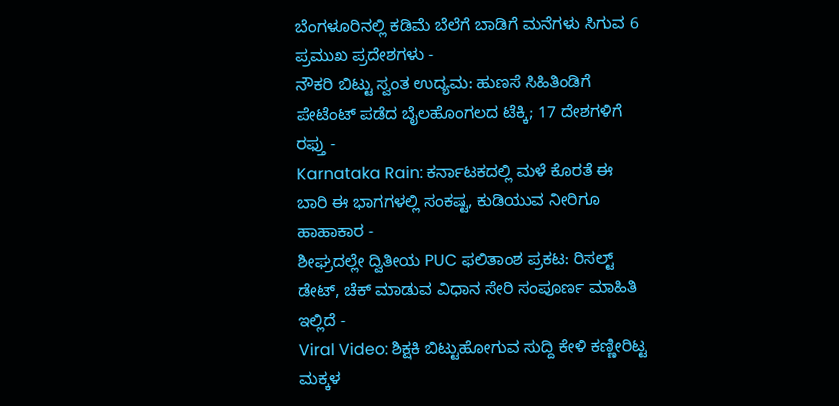ಬೆಂಗಳೂರಿನಲ್ಲಿ ಕಡಿಮೆ ಬೆಲೆಗೆ ಬಾಡಿಗೆ ಮನೆಗಳು ಸಿಗುವ 6 ಪ್ರಮುಖ ಪ್ರದೇಶಗಳು -
ನೌಕರಿ ಬಿಟ್ಟು ಸ್ವಂತ ಉದ್ಯಮ: ಹುಣಸೆ ಸಿಹಿತಿಂಡಿಗೆ ಪೇಟೆಂಟ್ ಪಡೆದ ಬೈಲಹೊಂಗಲದ ಟೆಕ್ಕಿ; 17 ದೇಶಗಳಿಗೆ ರಫ್ತು -
Karnataka Rain: ಕರ್ನಾಟಕದಲ್ಲಿ ಮಳೆ ಕೊರತೆ ಈ ಬಾರಿ ಈ ಭಾಗಗಳಲ್ಲಿ ಸಂಕಷ್ಟ, ಕುಡಿಯುವ ನೀರಿಗೂ ಹಾಹಾಕಾರ -
ಶೀಘ್ರದಲ್ಲೇ ದ್ವಿತೀಯ PUC ಫಲಿತಾಂಶ ಪ್ರಕಟ: ರಿಸಲ್ಟ್ ಡೇಟ್, ಚೆಕ್ ಮಾಡುವ ವಿಧಾನ ಸೇರಿ ಸಂಪೂರ್ಣ ಮಾಹಿತಿ ಇಲ್ಲಿದೆ -
Viral Video: ಶಿಕ್ಷಕಿ ಬಿಟ್ಟುಹೋಗುವ ಸುದ್ದಿ ಕೇಳಿ ಕಣ್ಣೀರಿಟ್ಟ ಮಕ್ಕಳ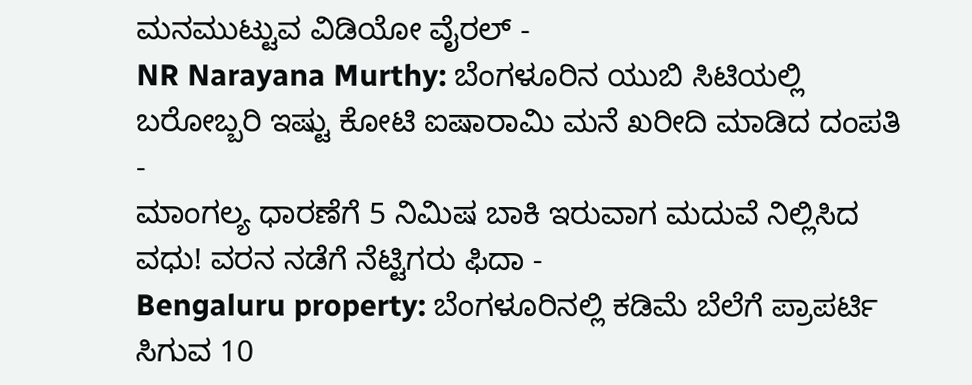ಮನಮುಟ್ಟುವ ವಿಡಿಯೋ ವೈರಲ್ -
NR Narayana Murthy: ಬೆಂಗಳೂರಿನ ಯುಬಿ ಸಿಟಿಯಲ್ಲಿ ಬರೋಬ್ಬರಿ ಇಷ್ಟು ಕೋಟಿ ಐಷಾರಾಮಿ ಮನೆ ಖರೀದಿ ಮಾಡಿದ ದಂಪತಿ -
ಮಾಂಗಲ್ಯ ಧಾರಣೆಗೆ 5 ನಿಮಿಷ ಬಾಕಿ ಇರುವಾಗ ಮದುವೆ ನಿಲ್ಲಿಸಿದ ವಧು! ವರನ ನಡೆಗೆ ನೆಟ್ಟಿಗರು ಫಿದಾ -
Bengaluru property: ಬೆಂಗಳೂರಿನಲ್ಲಿ ಕಡಿಮೆ ಬೆಲೆಗೆ ಪ್ರಾಪರ್ಟಿ ಸಿಗುವ 10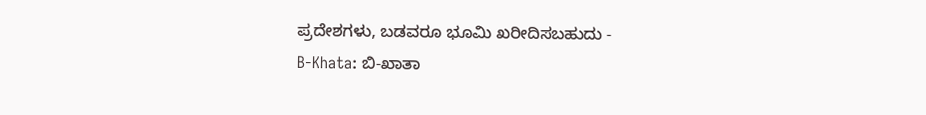ಪ್ರದೇಶಗಳು, ಬಡವರೂ ಭೂಮಿ ಖರೀದಿಸಬಹುದು -
B-Khata: ಬಿ-ಖಾತಾ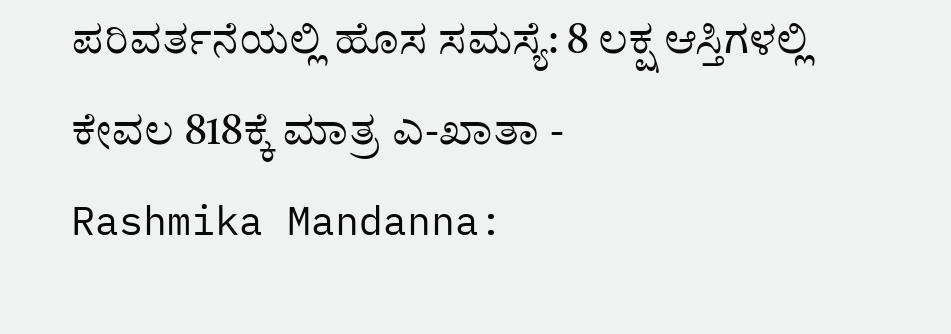ಪರಿವರ್ತನೆಯಲ್ಲಿ ಹೊಸ ಸಮಸ್ಯೆ: 8 ಲಕ್ಷ ಆಸ್ತಿಗಳಲ್ಲಿ ಕೇವಲ 818ಕ್ಕೆ ಮಾತ್ರ ಎ-ಖಾತಾ -
Rashmika Mandanna: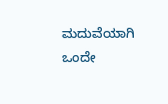ಮದುವೆಯಾಗಿ ಒಂದೇ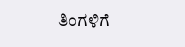ತಿಂಗಳಿಗೆ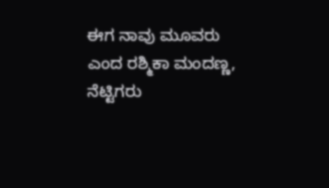ಈಗ ನಾವು ಮೂವರು ಎಂದ ರಶ್ಮಿಕಾ ಮಂದಣ್ಣ, ನೆಟ್ಟಿಗರು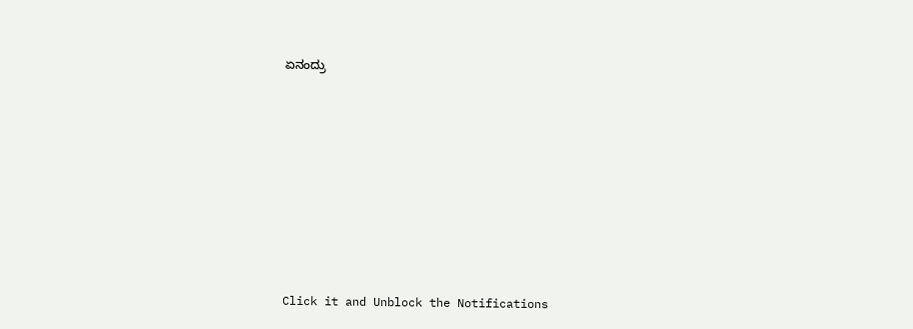ಏನಂದ್ರು












Click it and Unblock the Notifications